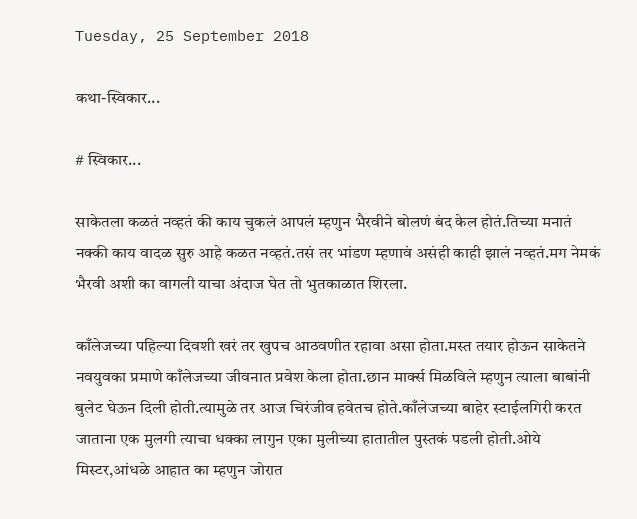Tuesday, 25 September 2018

कथा-स्विकार...

# स्विकार...

साकेतला कळतं नव्हतं की काय चुकलं आपलं म्हणुन भैरवीने बोलणं बंद केल होतं.तिच्या मनातं नक्की काय वादळ सुरु आहे कळत नव्हतं.तसं तर भांडण म्हणावं असंही काही झालं नव्हतं.मग नेमकं भैरवी अशी का वागली याचा अंदाज घेत तो भुतकाळात शिरला.

काँलेजच्या पहिल्या दिवशी खरं तर खुपच आठवणीत रहावा असा होता.मस्त तयार होऊन साकेतने नवयुवका प्रमाणे काँलेजच्या जीवनात प्रवेश केला होता.छान मार्क्स मिळविले म्हणुन त्याला बाबांनी बुलेट घेऊन दिली होती.त्यामुळे तर आज चिरंजीव हवेतच होते.काँलेजच्या बाहेर स्टाईलगिरी करत जाताना एक मुलगी त्याचा धक्का लागुन एका मुलीच्या हातातील पुस्तकं पडली होती.ओये मिस्टर,आंधळे आहात का म्हणुन जोरात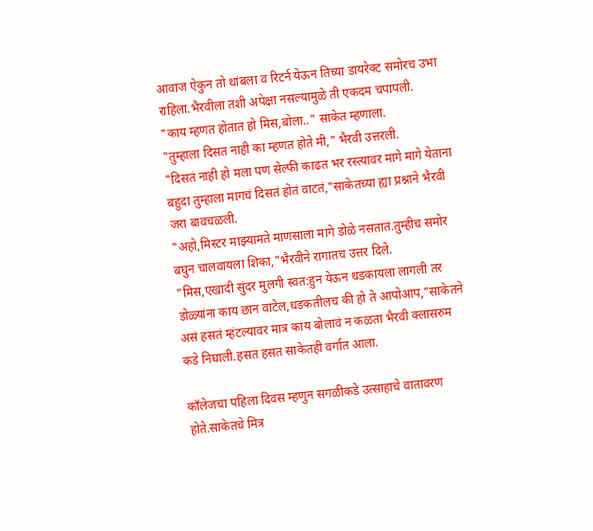आवाज ऐकुन तो थांबला व रिटर्न येऊन तिच्या डायरेक्ट समोरच उभा राहिला.भैरवीला तशी अपेक्षा नसल्यामुळे ती एकदम चपापली.
"काय म्हणत होतात हो मिस,बोला.." साकेत म्हणाला.
"तुम्हाला दिसत नाही का म्हणत होते मी," भैरवी उत्तरली.
"दिसतं नाही हो मला पण सेल्फी काढत भर रस्त्यावर मागे मागे येताना बहुदा तुम्हाला मागचं दिसतं होतं वाटतं,"साकेतच्या ह्या प्रश्नाने भैरवी जरा बावचळली.
"अहो,मिस्टर माझ्यामते माणसाला मागे डोळे नसतातं.तुम्हीच समोर बघुन चालवायला शिका,"भैरवीने रागातच उत्तर दिले.
"मिस,एखादी सुंदर मुलगी स्वत:हुन येऊन धडकायला लागली तर डोळ्यांना काय छान वाटेल,धडकतीलच की हो ते आपोआप,"साकेतने असं हसतं म्हंटल्यावर मात्र काय बोलावं न कळता भैरवी क्लासरुम कडे निघाली.हसत हसत साकेतही वर्गात आला.

काँलेजचा पहिला दिवस म्हणुन सगळीकडे उत्साहाचे वातावरण होते.साकेतचे मित्र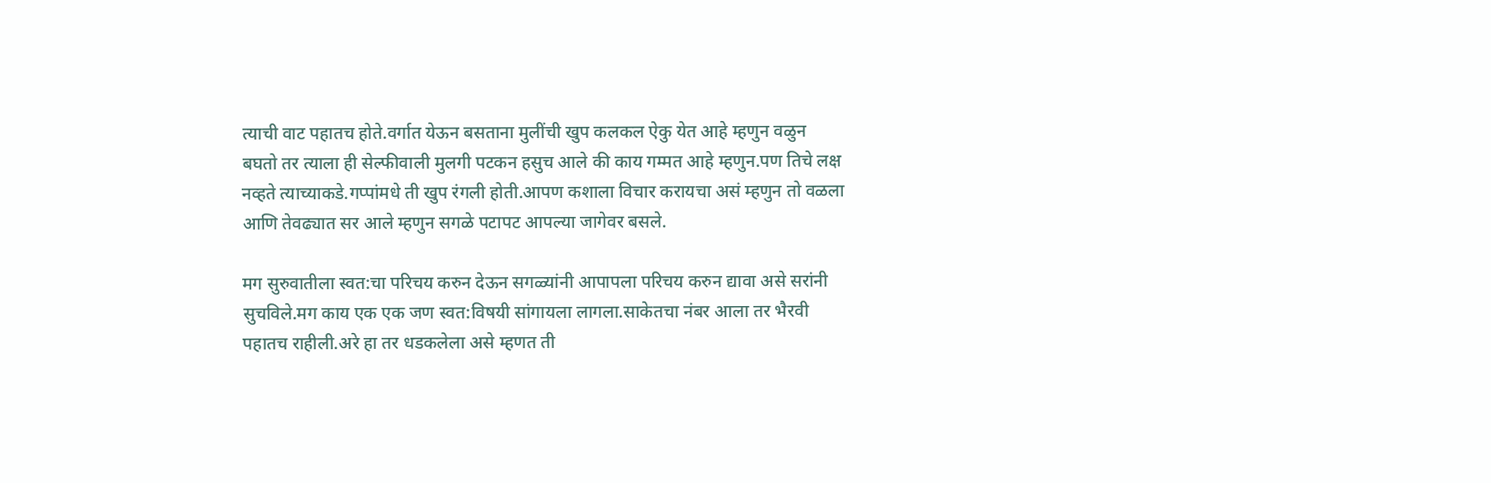त्याची वाट पहातच होते.वर्गात येऊन बसताना मुलींची खुप कलकल ऐकु येत आहे म्हणुन वळुन बघतो तर त्याला ही सेल्फीवाली मुलगी पटकन हसुच आले की काय गम्मत आहे म्हणुन.पण तिचे लक्ष नव्हते त्याच्याकडे.गप्पांमधे ती खुप रंगली होती.आपण कशाला विचार करायचा असं म्हणुन तो वळला आणि तेवढ्यात सर आले म्हणुन सगळे पटापट आपल्या जागेवर बसले.

मग सुरुवातीला स्वत:चा परिचय करुन देऊन सगळ्यांनी आपापला परिचय करुन द्यावा असे सरांनी सुचविले.मग काय एक एक जण स्वत:विषयी सांगायला लागला.साकेतचा नंबर आला तर भैरवी पहातच राहीली.अरे हा तर धडकलेला असे म्हणत ती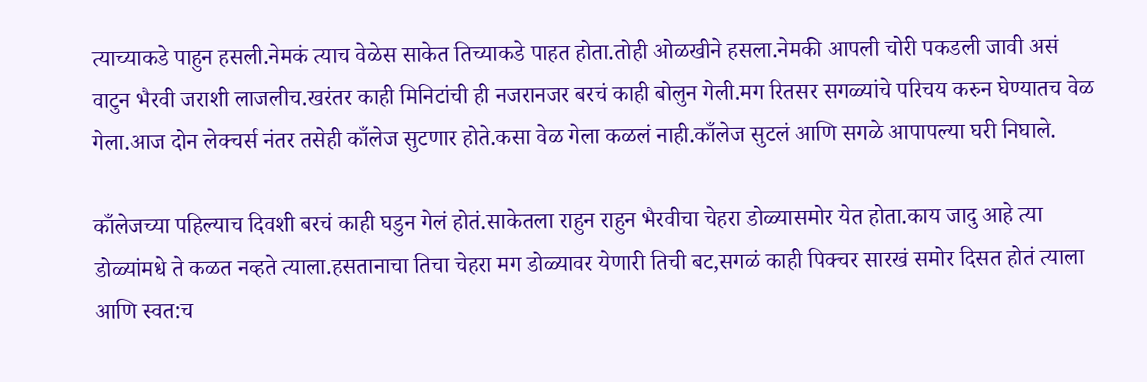त्याच्याकडे पाहुन हसली.नेमकं त्याच वेळेस साकेत तिच्याकडे पाहत होता.तोही ओळखीने हसला.नेमकी आपली चोरी पकडली जावी असं वाटुन भैरवी जराशी लाजलीच.खरंतर काही मिनिटांची ही नजरानजर बरचं काही बोलुन गेली.मग रितसर सगळ्यांचे परिचय करुन घेण्यातच वेळ गेला.आज दोन लेक्चर्स नंतर तसेही काँलेज सुटणार होते.कसा वेळ गेला कळलं नाही.काँलेज सुटलं आणि सगळे आपापल्या घरी निघाले.

काँलेजच्या पहिल्याच दिवशी बरचं काही घडुन गेलं होतं.साकेतला राहुन राहुन भैरवीचा चेहरा डोळ्यासमोर येत होता.काय जादु आहे त्या डोळ्यांमधे ते कळत नव्हते त्याला.हसतानाचा तिचा चेहरा मग डोळ्यावर येणारी तिची बट,सगळं काही पिक्चर सारखं समोर दिसत होतं त्याला आणि स्वत:च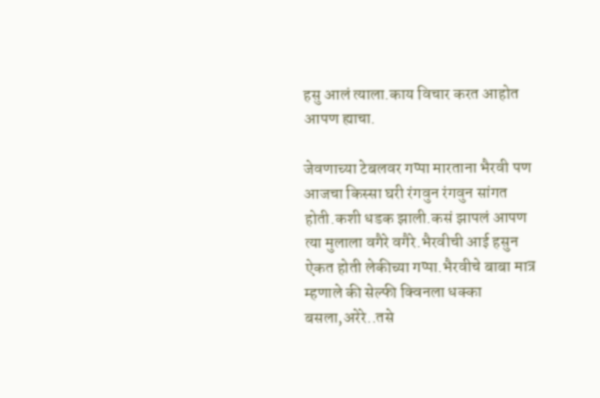हसु आलं त्याला.काय विचार करत आहोत आपण ह्याचा.

जेवणाच्या टेबलवर गप्पा मारताना भैरवी पण आजचा किस्सा घरी रंगवुन रंगवुन सांगत होती.कशी धडक झाली.कसं झापलं आपण त्या मुलाला वगैरे वगैरे.भैरवीची आई हसुन ऐकत होती लेकीच्या गप्पा.भैरवीचे बाबा मात्र म्हणाले की सेल्फी क्विनला धक्का बसला,अरेरे..तसे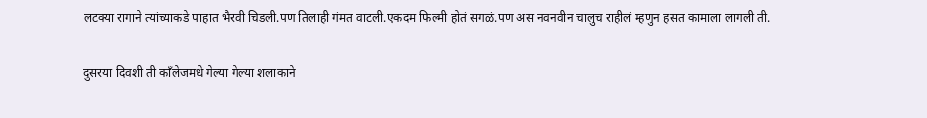लटक्या रागाने त्यांच्याकडे पाहात भैरवी चिडली.पण तिलाही गंमत वाटली.एकदम फिल्मी होतं सगळं.पण अस नवनवीन चालुच राहीलं म्हणुन हसत कामाला लागली ती.

दुसरया दिवशी ती काँलेजमधे गेल्या गेल्या शलाकाने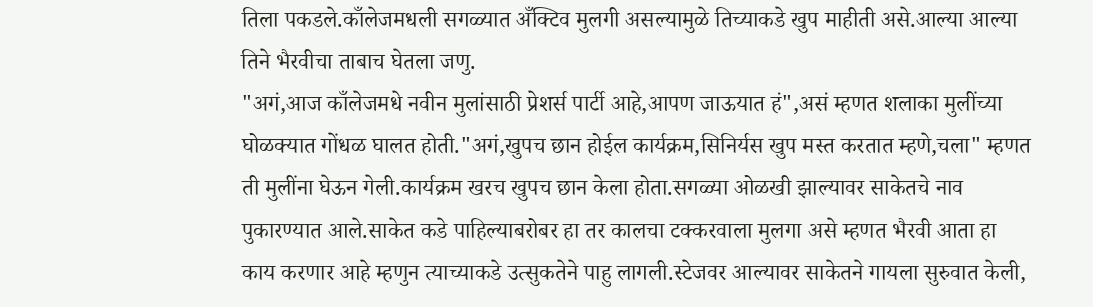तिला पकडले.काँलेजमधली सगळ्यात अँक्टिव मुलगी असल्यामुळे तिच्याकडे खुप माहीती असे.आल्या आल्या तिने भैरवीचा ताबाच घेतला जणु.
"अगं,आज काँलेजमधे नवीन मुलांसाठी प्रेशर्स पार्टी आहे,आपण जाऊयात हं",असं म्हणत शलाका मुलींच्या घोळक्यात गोंधळ घालत होती."अगं,खुपच छान होईल कार्यक्रम,सिनिर्यस खुप मस्त करतात म्हणे,चला" म्हणत ती मुलींना घेऊन गेली.कार्यक्रम खरच खुपच छान केला होता.सगळ्या ओळखी झाल्यावर साकेतचे नाव पुकारण्यात आले.साकेत कडे पाहिल्याबरोबर हा तर कालचा टक्करवाला मुलगा असे म्हणत भैरवी आता हा काय करणार आहे म्हणुन त्याच्याकडे उत्सुकतेने पाहु लागली.स्टेजवर आल्यावर साकेतने गायला सुरुवात केली,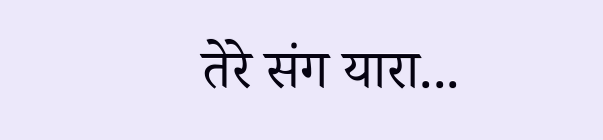तेरे संग यारा...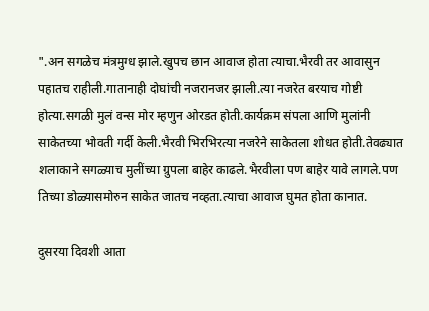".अन सगळेच मंत्रमुग्ध झाले.खुपच छान आवाज होता त्याचा.भैरवी तर आवासुन पहातच राहीली.गातानाही दोघांची नजरानजर झाली.त्या नजरेत बरयाच गोष्टी होत्या.सगळी मुलं वन्स मोर म्हणुन ओरडत होती.कार्यक्रम संपला आणि मुलांनी साकेतच्या भोवती गर्दी केली.भैरवी भिरभिरत्या नजरेने साकेतला शोधत होती.तेवढ्यात शलाकाने सगळ्याच मुलींच्या ग्रुपला बाहेर काढले.भैरवीला पण बाहेर यावे लागले.पण तिच्या डोळ्यासमोरुन साकेत जातच नव्हता.त्याचा आवाज घुमत होता कानात.

दुसरया दिवशी आता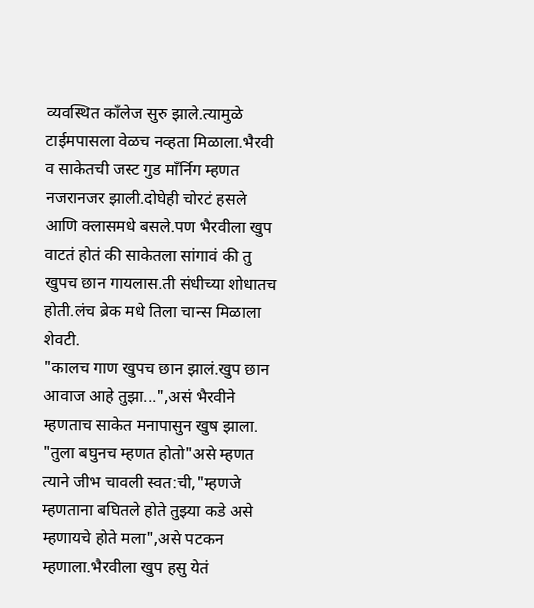व्यवस्थित काँलेज सुरु झाले.त्यामुळे टाईमपासला वेळच नव्हता मिळाला.भैरवी व साकेतची जस्ट गुड माँर्निग म्हणत नजरानजर झाली.दोघेही चोरटं हसले आणि क्लासमधे बसले.पण भैरवीला खुप वाटतं होतं की साकेतला सांगावं की तु खुपच छान गायलास.ती संधीच्या शोधातच होती.लंच ब्रेक मधे तिला चान्स मिळाला शेवटी.
"कालच गाण खुपच छान झालं.खुप छान आवाज आहे तुझा...",असं भैरवीने म्हणताच साकेत मनापासुन खुष झाला.
"तुला बघुनच म्हणत होतो"असे म्हणत त्याने जीभ चावली स्वत:ची,"म्हणजे म्हणताना बघितले होते तुझ्या कडे असे म्हणायचे होते मला",असे पटकन म्हणाला.भैरवीला खुप हसु येतं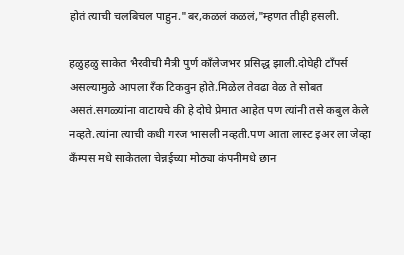होतं त्याची चलबिचल पाहुन."बर,कळलं कळलं,"म्हणत तीही हसली.

हळुहळु साकेत भैरवीची मैत्री पुर्ण काँलेजभर प्रसिद्ध झाली.दोघेही टाँपर्स असल्यामुळे आपला रँक टिकवुन होते.मिळेल तेवढा वेळ ते सोबत असतं.सगळ्यांना वाटायचे की हे दोघे प्रेमात आहेत पण त्यांनी तसे कबुल केले नव्हते.त्यांना त्याची कधी गरज भासली नव्हती.पण आता लास्ट इअर ला जेव्हा कँम्पस मधे साकेतला चेन्नईच्या मोठ्या कंपनीमधे छान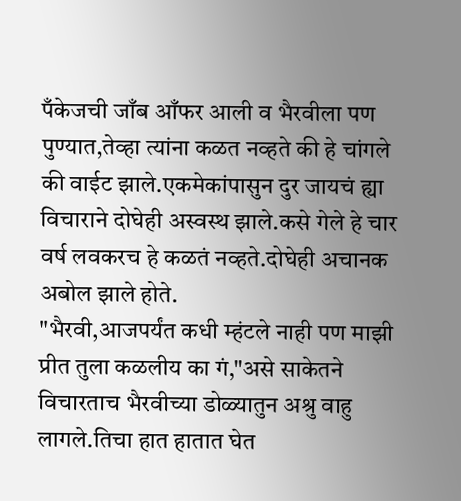पँकेजची जाँब आँफर आली व भैरवीला पण पुण्यात,तेव्हा त्यांना कळत नव्हते की हे चांगले की वाईट झाले.एकमेकांपासुन दुर जायचं ह्या विचाराने दोघेही अस्वस्थ झाले.कसे गेले हे चार वर्ष लवकरच हे कळतं नव्हते.दोघेही अचानक अबोल झाले होते.
"भैरवी,आजपर्यंत कधी म्हंटले नाही पण माझी प्रीत तुला कळलीय का गं,"असे साकेतने विचारताच भैरवीच्या डोळ्यातुन अश्रु वाहु लागले.तिचा हात हातात घेत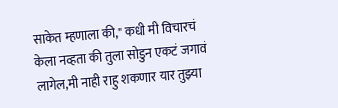साकेत म्हणाला की," कधी मी विचारचं केला नव्हता की तुला सोडुन एकटं जगावं लागेल,मी नाही राहु शकणार यार तुझ्या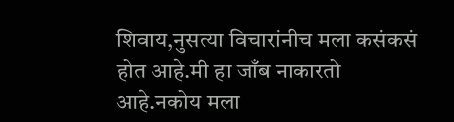शिवाय,नुसत्या विचारांनीच मला कसंकसं होत आहे.मी हा जाँब नाकारतो आहे.नकोय मला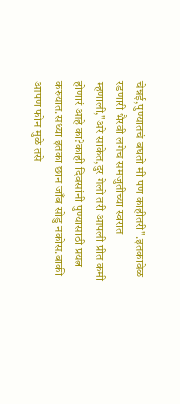चेन्नई,पुण्यातचं बघतो मी पण काहीतरी".इतकावेळ रडणारी भैरवी लगेच समजुतीच्या स्वरात म्हणाली,"अरे साकेत,दुर गेलो तरी आपली प्रीत कमी होणारं आहे का?काही दिवसांनी पुण्यासाठी प्रयत्न करुयात.सध्या इतका छान जाँब सोडु नकोस.बाकी आपण फोन मुळे तसे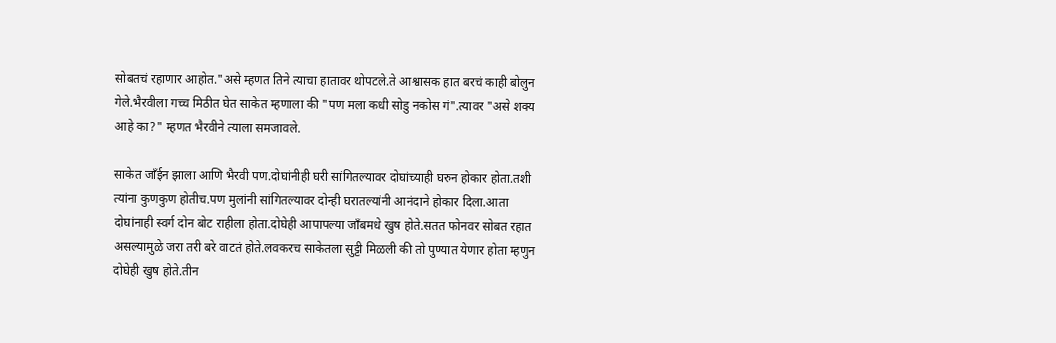सोबतचं रहाणार आहोत."असे म्हणत तिने त्याचा हातावर थोपटले.ते आश्वासक हात बरचं काही बोलुन गेले.भैरवीला गच्च मिठीत घेत साकेत म्हणाला की "पण मला कधी सोडु नकोस गं".त्यावर "असे शक्य आहे का?" म्हणत भैरवीने त्याला समजावले.

साकेत जाँईन झाला आणि भैरवी पण.दोघांनीही घरी सांगितल्यावर दोघांच्याही घरुन होकार होता.तशी त्यांना कुणकुण होतीच.पण मुलांनी सांगितल्यावर दोन्ही घरातल्यांनी आनंदाने होकार दिला.आता दोघांनाही स्वर्ग दोन बोट राहीला होता.दोघेही आपापल्या जाँबमधे खुष होते.सतत फोनवर सोबत रहात असल्यामुळे जरा तरी बरे वाटतं होते.लवकरच साकेतला सुट्टी मिळली की तो पुण्यात येणार होता म्हणुन दोघेही खुष होते.तीन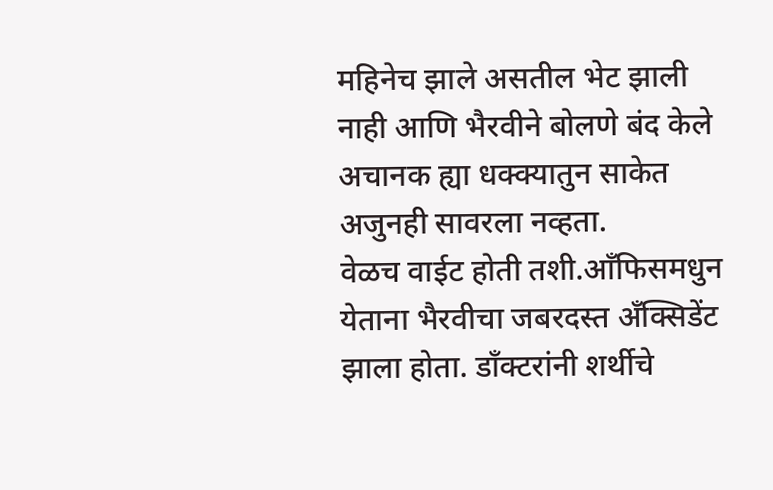महिनेच झाले असतील भेट झाली नाही आणि भैरवीने बोलणे बंद केले अचानक ह्या धक्क्यातुन साकेत अजुनही सावरला नव्हता.
वेळच वाईट होती तशी.आँफिसमधुन येताना भैरवीचा जबरदस्त अँक्सिडेंट झाला होता. डाँक्टरांनी शर्थीचे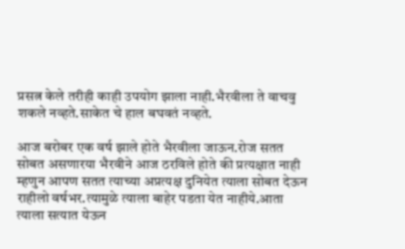प्रसत्न केले तरीही काही उपयोग झाला नाही.भैरवीला ते वाचवु शकले नव्हते.साकेत चे हाल बघवतं नव्हते.

आज बरोबर एक वर्ष झाले होते भैरवीला जाऊन.रोज सतत सोबत असणारया भैरवीने आज ठरविले होते की प्रत्यक्षात नाही म्हणुन आपण सतत त्याच्या अप्रत्यक्ष दुनियेत त्याला सोबत देऊन राहीलो वर्षभर.त्यामुळे त्याला बाहेर पडता येत नाहीये.आता त्याला सत्यात येऊन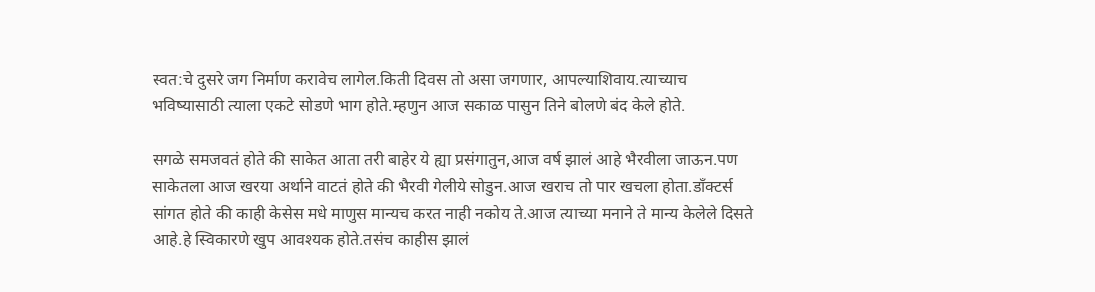स्वत:चे दुसरे जग निर्माण करावेच लागेल.किती दिवस तो असा जगणार, आपल्याशिवाय.त्याच्याच भविष्यासाठी त्याला एकटे सोडणे भाग होते.म्हणुन आज सकाळ पासुन तिने बोलणे बंद केले होते.

सगळे समजवतं होते की साकेत आता तरी बाहेर ये ह्या प्रसंगातुन,आज वर्ष झालं आहे भैरवीला जाऊन.पण साकेतला आज खरया अर्थाने वाटतं होते की भैरवी गेलीये सोडुन.आज खराच तो पार खचला होता.डाँक्टर्स सांगत होते की काही केसेस मधे माणुस मान्यच करत नाही नकोय ते.आज त्याच्या मनाने ते मान्य केलेले दिसते आहे.हे स्विकारणे खुप आवश्यक होते.तसंच काहीस झालं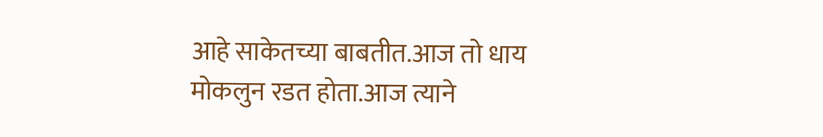आहे साकेतच्या बाबतीत.आज तो धाय मोकलुन रडत होता.आज त्याने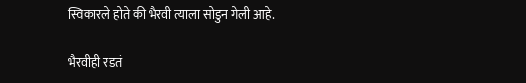स्विकारले होते की भैरवी त्याला सोडुन गेली आहे.

भैरवीही रडतं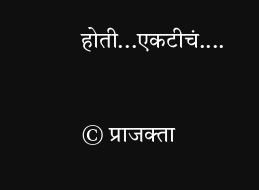होती...एकटीचं....

© प्राजक्ता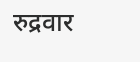रुद्रवार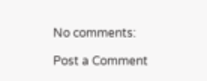No comments:

Post a Comment